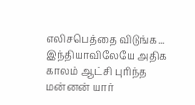எலிசபெத்தை விடுங்க... இந்தியாவிலேயே அதிக காலம் ஆட்சி புரிந்த மன்னன் யார்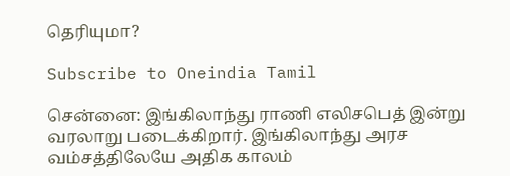தெரியுமா?

Subscribe to Oneindia Tamil

சென்னை: இங்கிலாந்து ராணி எலிசபெத் இன்று வரலாறு படைக்கிறார். இங்கிலாந்து அரச வம்சத்திலேயே அதிக காலம்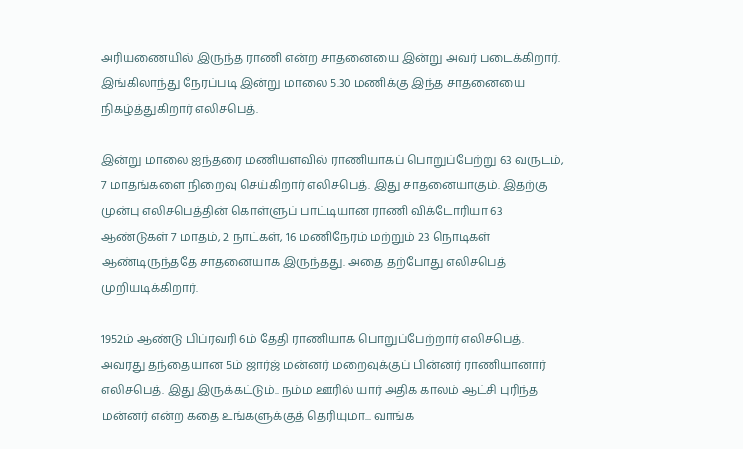அரியணையில் இருந்த ராணி என்ற சாதனையை இன்று அவர் படைக்கிறார். இங்கிலாந்து நேரப்படி இன்று மாலை 5.30 மணிக்கு இந்த சாதனையை நிகழ்த்துகிறார் எலிசபெத்.

இன்று மாலை ஐந்தரை மணியளவில் ராணியாகப் பொறுப்பேற்று 63 வருடம், 7 மாதங்களை நிறைவு செய்கிறார் எலிசபெத். இது சாதனையாகும். இதற்கு முன்பு எலிசபெத்தின் கொள்ளுப் பாட்டியான ராணி விக்டோரியா 63 ஆண்டுகள் 7 மாதம், 2 நாட்கள், 16 மணிநேரம் மற்றும் 23 நொடிகள் ஆண்டிருந்ததே சாதனையாக இருந்தது. அதை தற்போது எலிசபெத் முறியடிக்கிறார்.

1952ம் ஆண்டு பிப்ரவரி 6ம் தேதி ராணியாக பொறுப்பேற்றார் எலிசபெத். அவரது தந்தையான 5ம் ஜார்ஜ் மன்னர் மறைவுக்குப் பின்னர் ராணியானார் எலிசபெத். இது இருக்கட்டும்.. நம்ம ஊரில் யார் அதிக காலம் ஆட்சி புரிந்த மன்னர் என்ற கதை உங்களுக்குத் தெரியுமா... வாங்க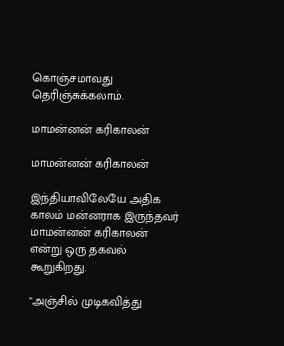கொஞ்சமாவது தெரிஞ்சுக்கலாம்.

மாமன்னன் கரிகாலன்

மாமன்னன் கரிகாலன்

இந்தியாவிலேயே அதிக காலம் மன்னராக இருந்தவர் மாமன்னன் கரிகாலன் என்று ஒரு தகவல் கூறுகிறது.

"அஞ்சில் முடிகவித்து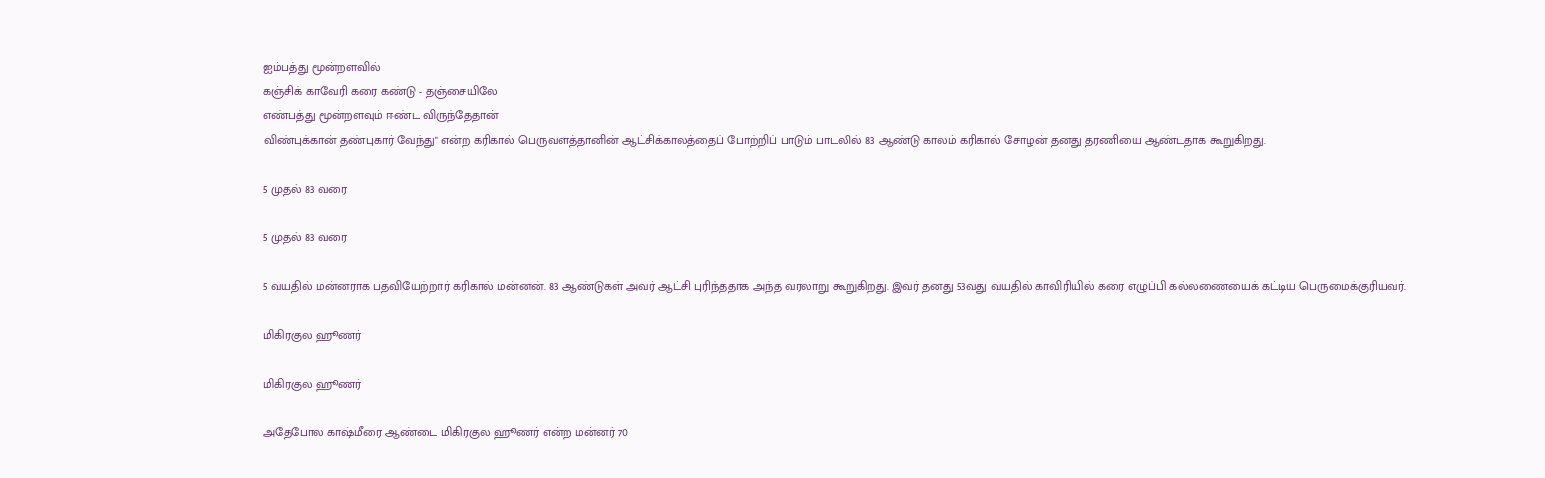ஐம்பத்து மூன்றளவில்
கஞ்சிக் காவேரி கரை கண்டு - தஞ்சையிலே
எண்பத்து மூன்றளவும் ஈண்ட விருந்தேதான்
விண்புக்கான் தண்புகார் வேந்து" என்ற கரிகால் பெருவளத்தானின் ஆட்சிக்காலத்தைப் போற்றிப் பாடும் பாடலில் 83 ஆண்டு காலம் கரிகால் சோழன் தனது தரணியை ஆண்டதாக கூறுகிறது.

5 முதல் 83 வரை

5 முதல் 83 வரை

5 வயதில் மன்னராக பதவியேற்றார் கரிகால் மன்னன். 83 ஆண்டுகள் அவர் ஆட்சி புரிந்ததாக அந்த வரலாறு கூறுகிறது. இவர் தனது 53வது வயதில் காவிரியில் கரை எழுப்பி கல்லணையைக் கட்டிய பெருமைக்குரியவர்.

மிகிரகுல ஹூணர்

மிகிரகுல ஹூணர்

அதேபோல காஷ்மீரை ஆண்டை மிகிரகுல ஹூணர் என்ற மன்னர் 70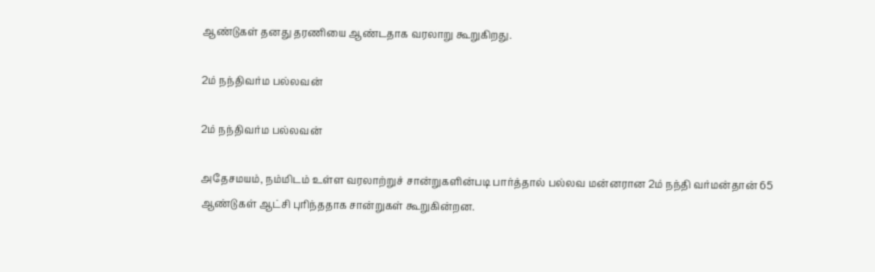ஆண்டுகள் தனது தரணியை ஆண்டதாக வரலாறு கூறுகிறது.

2ம் நந்திவர்ம பல்லவன்

2ம் நந்திவர்ம பல்லவன்

அதேசமயம், நம்மிடம் உள்ள வரலாற்றுச் சான்றுகளின்படி பார்த்தால் பல்லவ மன்னரான 2ம் நந்தி வர்மன்தான் 65 ஆண்டுகள் ஆட்சி புரிந்ததாக சான்றுகள் கூறுகின்றன.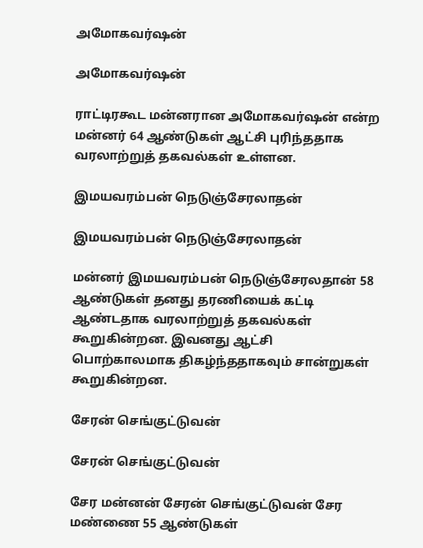அமோகவர்ஷன்

அமோகவர்ஷன்

ராட்டிரகூட மன்னரான அமோகவர்ஷன் என்ற மன்னர் 64 ஆண்டுகள் ஆட்சி புரிந்ததாக வரலாற்றுத் தகவல்கள் உள்ளன.

இமயவரம்பன் நெடுஞ்சேரலாதன்

இமயவரம்பன் நெடுஞ்சேரலாதன்

மன்னர் இமயவரம்பன் நெடுஞ்சேரலதான் 58 ஆண்டுகள் தனது தரணியைக் கட்டி ஆண்டதாக வரலாற்றுத் தகவல்கள் கூறுகின்றன. இவனது ஆட்சி பொற்காலமாக திகழ்ந்ததாகவும் சான்றுகள் கூறுகின்றன.

சேரன் செங்குட்டுவன்

சேரன் செங்குட்டுவன்

சேர மன்னன் சேரன் செங்குட்டுவன் சேர மண்ணை 55 ஆண்டுகள்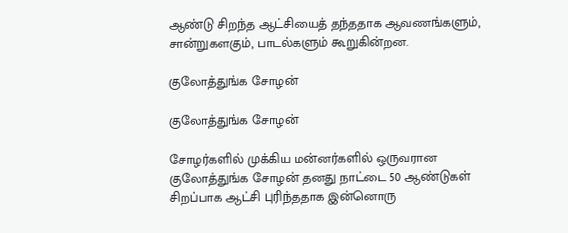ஆண்டு சிறந்த ஆட்சியைத் தந்ததாக ஆவணங்களும், சான்றுகளகும், பாடல்களும் கூறுகின்றன.

குலோத்துங்க சோழன்

குலோத்துங்க சோழன்

சோழர்களில் முக்கிய மன்னர்களில் ஒருவரான குலோத்துங்க சோழன் தனது நாட்டை 50 ஆண்டுகள் சிறப்பாக ஆட்சி புரிந்ததாக இன்னொரு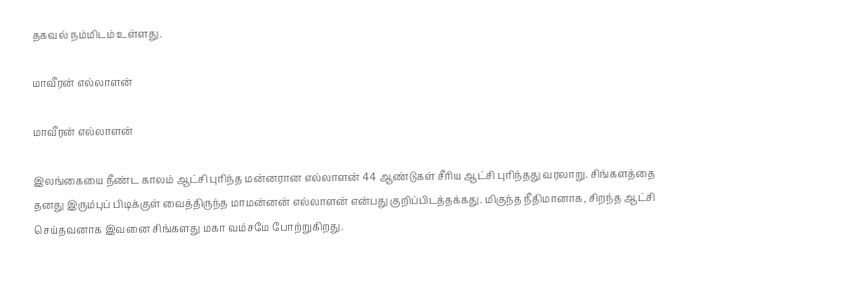தகவல் நம்மிடம் உள்ளது.

மாவீரன் எல்லாளன்

மாவீரன் எல்லாளன்

இலங்கையை நீண்ட காலம் ஆட்சி புரிந்த மன்னரான எல்லாளன் 44 ஆண்டுகள் சீரிய ஆட்சி புரிந்தது வரலாறு. சிங்களத்தை தனது இரும்புப் பிடிக்குள் வைத்திருந்த மாமன்னன் எல்லாளன் என்பது குறிப்பிடத்தக்கது. மிகுந்த நீதிமானாக, சிறந்த ஆட்சி செய்தவனாக இவனை சிங்களது மகா வம்சமே போற்றுகிறது.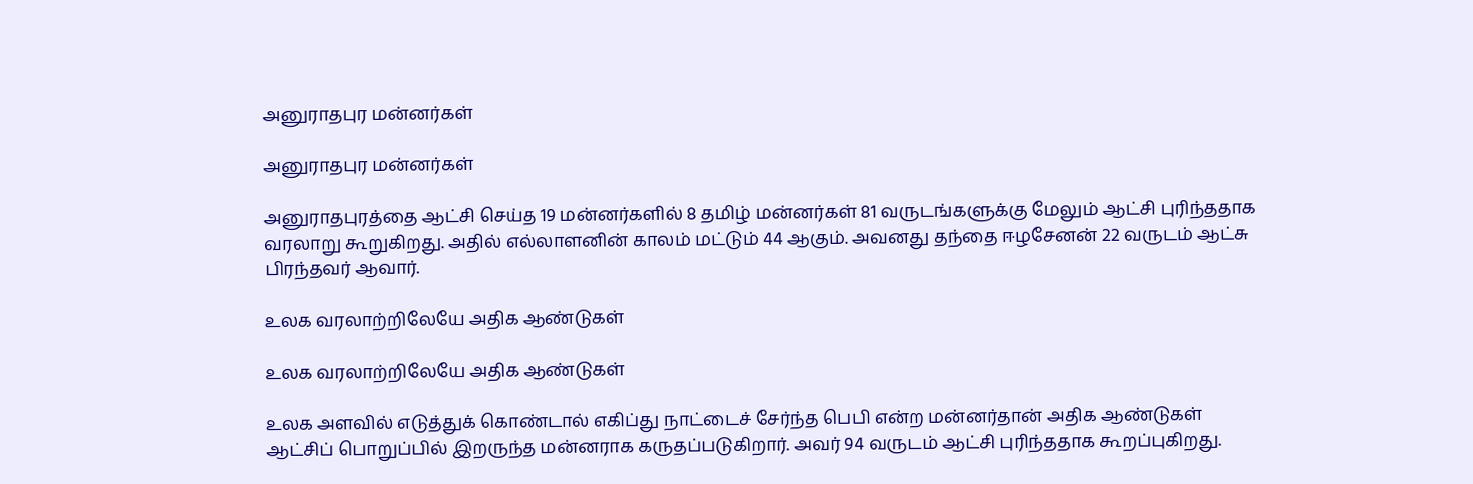அனுராதபுர மன்னர்கள்

அனுராதபுர மன்னர்கள்

அனுராதபுரத்தை ஆட்சி செய்த 19 மன்னர்களில் 8 தமிழ் மன்னர்கள் 81 வருடங்களுக்கு மேலும் ஆட்சி புரிந்ததாக வரலாறு கூறுகிறது. அதில் எல்லாளனின் காலம் மட்டும் 44 ஆகும். அவனது தந்தை ஈழசேனன் 22 வருடம் ஆட்சு பிரந்தவர் ஆவார்.

உலக வரலாற்றிலேயே அதிக ஆண்டுகள்

உலக வரலாற்றிலேயே அதிக ஆண்டுகள்

உலக அளவில் எடுத்துக் கொண்டால் எகிப்து நாட்டைச் சேர்ந்த பெபி என்ற மன்னர்தான் அதிக ஆண்டுகள் ஆட்சிப் பொறுப்பில் இறருந்த மன்னராக கருதப்படுகிறார். அவர் 94 வருடம் ஆட்சி புரிந்ததாக கூறப்புகிறது.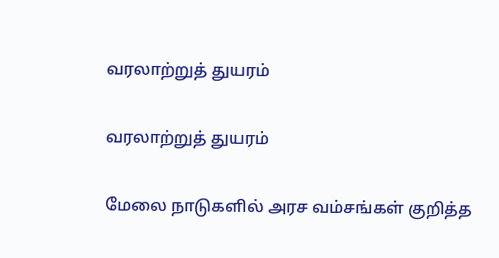வரலாற்றுத் துயரம்

வரலாற்றுத் துயரம்

மேலை நாடுகளில் அரச வம்சங்கள் குறித்த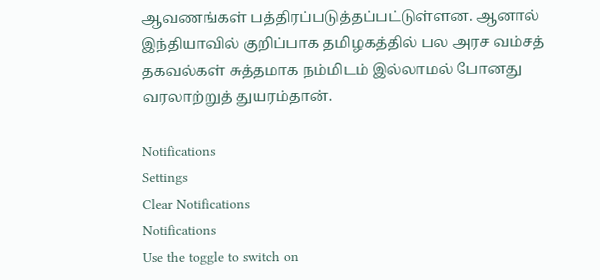ஆவணங்கள் பத்திரப்படுத்தப்பட்டுள்ளன. ஆனால் இந்தியாவில் குறிப்பாக தமிழகத்தில் பல அரச வம்சத் தகவல்கள் சுத்தமாக நம்மிடம் இல்லாமல் போனது வரலாற்றுத் துயரம்தான்.

Notifications
Settings
Clear Notifications
Notifications
Use the toggle to switch on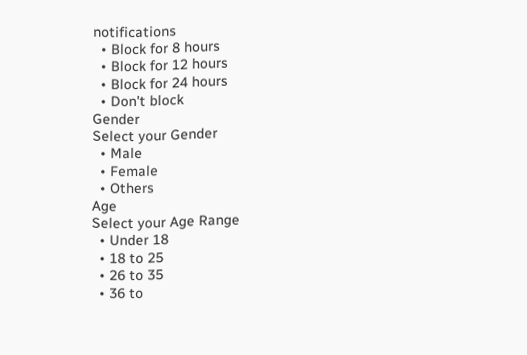notifications
  • Block for 8 hours
  • Block for 12 hours
  • Block for 24 hours
  • Don't block
Gender
Select your Gender
  • Male
  • Female
  • Others
Age
Select your Age Range
  • Under 18
  • 18 to 25
  • 26 to 35
  • 36 to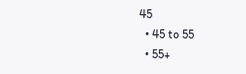45
  • 45 to 55
  • 55+